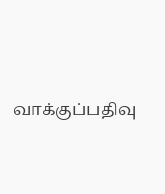வாக்குப்பதிவு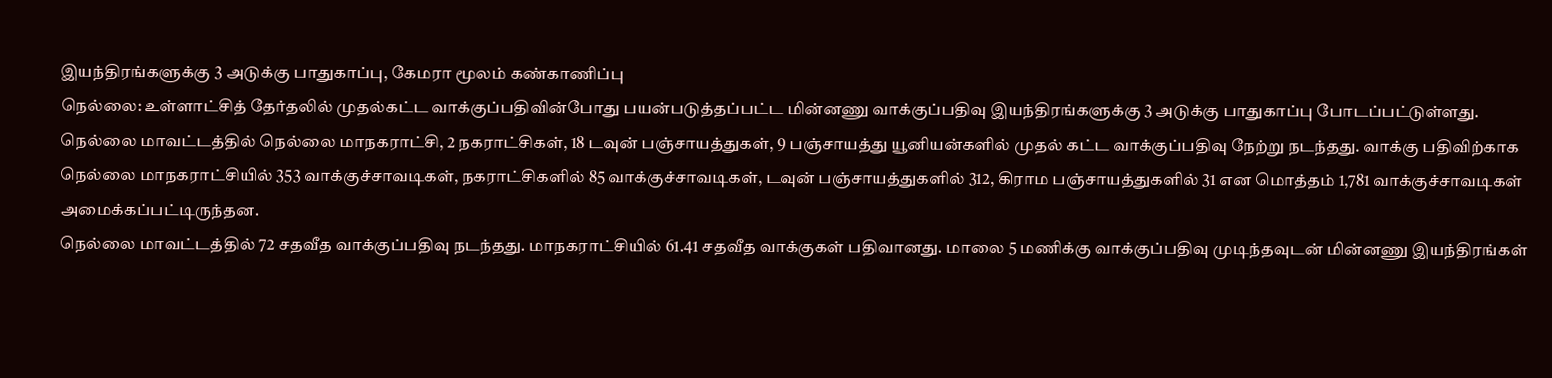இயந்திரங்களுக்கு 3 அடுக்கு பாதுகாப்பு, கேமரா மூலம் கண்காணிப்பு
நெல்லை: உள்ளாட்சித் தேர்தலில் முதல்கட்ட வாக்குப்பதிவின்போது பயன்படுத்தப்பட்ட மின்னணு வாக்குப்பதிவு இயந்திரங்களுக்கு 3 அடுக்கு பாதுகாப்பு போடப்பட்டுள்ளது.
நெல்லை மாவட்டத்தில் நெல்லை மாநகராட்சி, 2 நகராட்சிகள், 18 டவுன் பஞ்சாயத்துகள், 9 பஞ்சாயத்து யூனியன்களில் முதல் கட்ட வாக்குப்பதிவு நேற்று நடந்தது. வாக்கு பதிவிற்காக நெல்லை மாநகராட்சியில் 353 வாக்குச்சாவடிகள், நகராட்சிகளில் 85 வாக்குச்சாவடிகள், டவுன் பஞ்சாயத்துகளில் 312, கிராம பஞ்சாயத்துகளில் 31 என மொத்தம் 1,781 வாக்குச்சாவடிகள் அமைக்கப்பட்டிருந்தன.
நெல்லை மாவட்டத்தில் 72 சதவீத வாக்குப்பதிவு நடந்தது. மாநகராட்சியில் 61.41 சதவீத வாக்குகள் பதிவானது. மாலை 5 மணிக்கு வாக்குப்பதிவு முடிந்தவுடன் மின்னணு இயந்திரங்கள்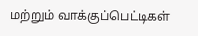மற்றும் வாக்குப்பெட்டிகள்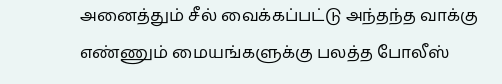அனைத்தும் சீல் வைக்கப்பட்டு அந்தந்த வாக்கு எண்ணும் மையங்களுக்கு பலத்த போலீஸ்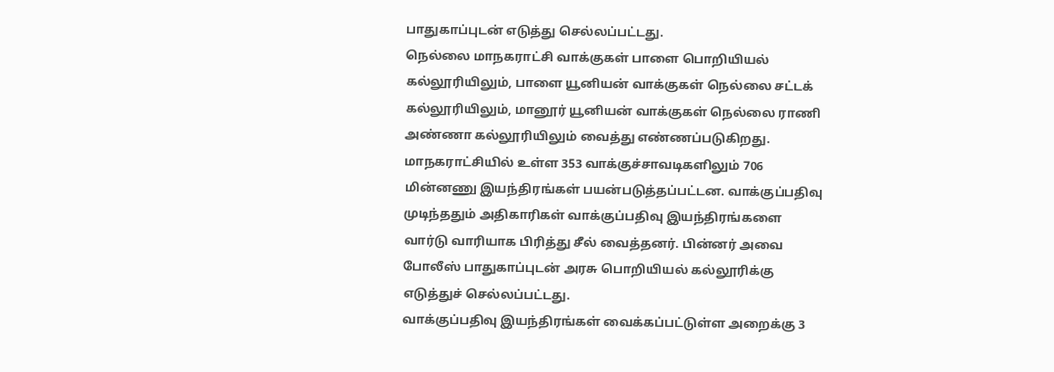பாதுகாப்புடன் எடுத்து செல்லப்பட்டது.
நெல்லை மாநகராட்சி வாக்குகள் பாளை பொறியியல் கல்லூரியிலும், பாளை யூனியன் வாக்குகள் நெல்லை சட்டக் கல்லூரியிலும், மானூர் யூனியன் வாக்குகள் நெல்லை ராணி அண்ணா கல்லூரியிலும் வைத்து எண்ணப்படுகிறது.
மாநகராட்சியில் உள்ள 353 வாக்குச்சாவடிகளிலும் 706 மின்னணு இயந்திரங்கள் பயன்படுத்தப்பட்டன. வாக்குப்பதிவு முடிந்ததும் அதிகாரிகள் வாக்குப்பதிவு இயந்திரங்களை வார்டு வாரியாக பிரித்து சீல் வைத்தனர். பின்னர் அவை போலீஸ் பாதுகாப்புடன் அரசு பொறியியல் கல்லூரிக்கு எடுத்துச் செல்லப்பட்டது.
வாக்குப்பதிவு இயந்திரங்கள் வைக்கப்பட்டுள்ள அறைக்கு 3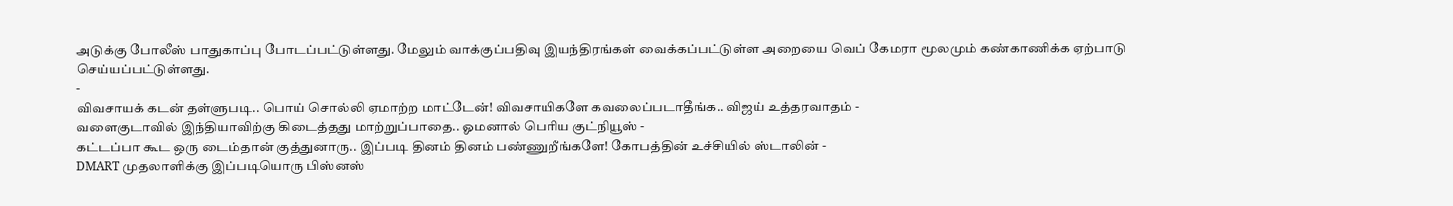அடுக்கு போலீஸ் பாதுகாப்பு போடப்பட்டுள்ளது. மேலும் வாக்குப்பதிவு இயந்திரங்கள் வைக்கப்பட்டுள்ள அறையை வெப் கேமரா மூலமும் கண்காணிக்க ஏற்பாடு செய்யப்பட்டுள்ளது.
-
விவசாயக் கடன் தள்ளுபடி.. பொய் சொல்லி ஏமாற்ற மாட்டேன்! விவசாயிகளே கவலைப்படாதீங்க.. விஜய் உத்தரவாதம் -
வளைகுடாவில் இந்தியாவிற்கு கிடைத்தது மாற்றுப்பாதை.. ஓமனால் பெரிய குட்நியூஸ் -
கட்டப்பா கூட ஒரு டைம்தான் குத்துனாரு.. இப்படி தினம் தினம் பண்ணுறீங்களே! கோபத்தின் உச்சியில் ஸ்டாலின் -
DMART முதலாளிக்கு இப்படியொரு பிஸ்னஸ்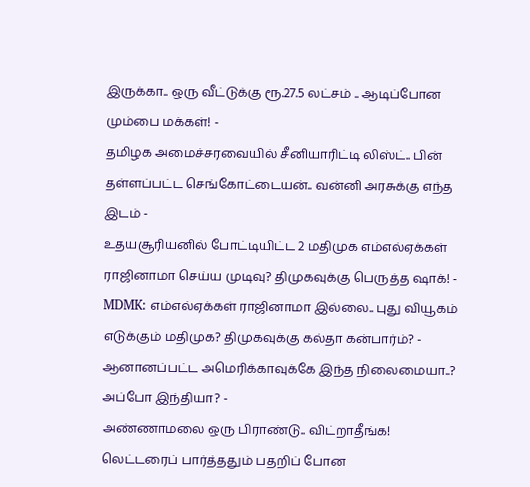இருக்கா.. ஒரு வீட்டுக்கு ரூ.27.5 லட்சம் .. ஆடிப்போன மும்பை மக்கள்! -
தமிழக அமைச்சரவையில் சீனியாரிட்டி லிஸ்ட்.. பின் தள்ளப்பட்ட செங்கோட்டையன்.. வன்னி அரசுக்கு எந்த இடம் -
உதயசூரியனில் போட்டியிட்ட 2 மதிமுக எம்எல்ஏக்கள் ராஜினாமா செய்ய முடிவு? திமுகவுக்கு பெருத்த ஷாக்! -
MDMK: எம்எல்ஏக்கள் ராஜினாமா இல்லை.. புது வியூகம் எடுக்கும் மதிமுக? திமுகவுக்கு கல்தா கன்பார்ம்? -
ஆனானப்பட்ட அமெரிக்காவுக்கே இந்த நிலைமையா..? அப்போ இந்தியா? -
அண்ணாமலை ஒரு பிராண்டு.. விட்றாதீங்க! லெட்டரைப் பார்த்ததும் பதறிப் போன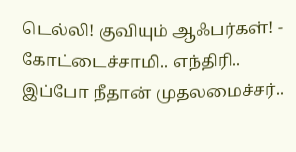டெல்லி! குவியும் ஆஃபர்கள்! -
கோட்டைச்சாமி.. எந்திரி.. இப்போ நீதான் முதலமைச்சர்..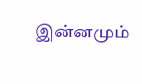இன்னமும்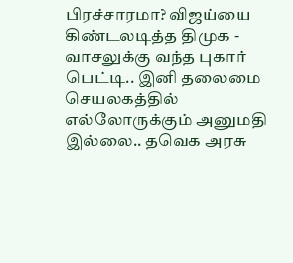பிரச்சாரமா? விஜய்யை கிண்டலடித்த திமுக -
வாசலுக்கு வந்த புகார் பெட்டி.. இனி தலைமை செயலகத்தில் எல்லோருக்கும் அனுமதி இல்லை.. தவெக அரசு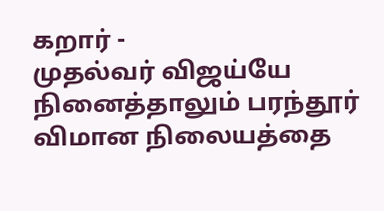கறார் -
முதல்வர் விஜய்யே நினைத்தாலும் பரந்தூர் விமான நிலையத்தை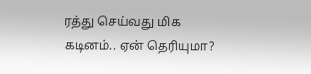ரத்து செய்வது மிக கடினம்.. ஏன் தெரியுமா?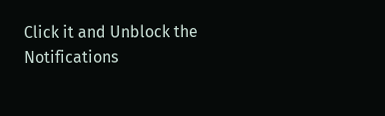Click it and Unblock the Notifications